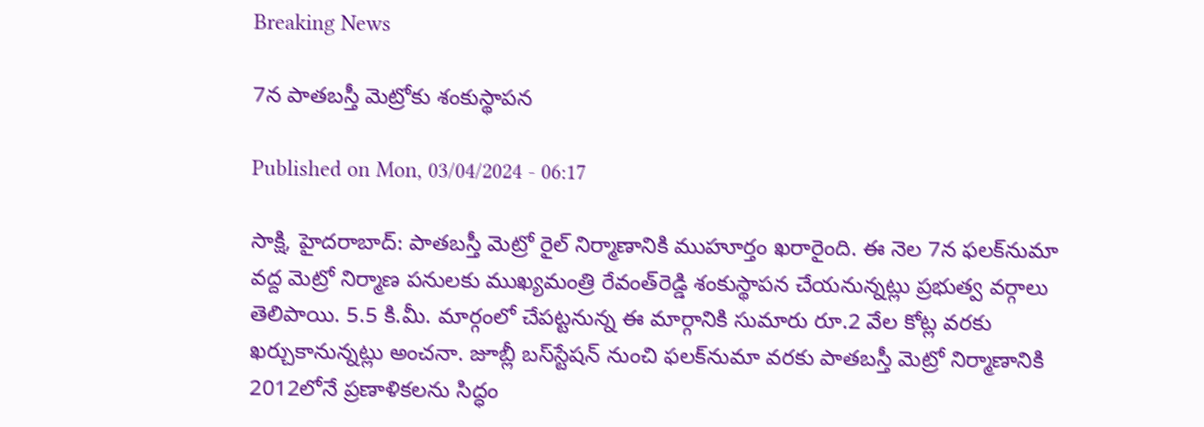Breaking News

7న పాతబస్తీ మెట్రోకు శంకుస్థాపన

Published on Mon, 03/04/2024 - 06:17

సాక్షి, హైదరాబాద్‌: పాతబస్తీ మెట్రో రైల్‌ నిర్మాణానికి ముహూర్తం ఖరారైంది. ఈ నెల 7న ఫలక్‌నుమా వద్ద మెట్రో నిర్మాణ పనులకు ముఖ్యమంత్రి రేవంత్‌రెడ్డి శంకుస్థాపన చేయనున్నట్లు ప్రభుత్వ వర్గాలు తెలిపాయి. 5.5 కి.మీ. మార్గంలో చేపట్టనున్న ఈ మార్గానికి సుమారు రూ.2 వేల కోట్ల వరకు ఖర్చుకానున్నట్లు అంచనా. జూబ్లీ బస్‌స్టేషన్‌ నుంచి ఫలక్‌నుమా వరకు పాతబస్తీ మెట్రో నిర్మాణానికి 2012లోనే ప్రణాళికలను సిద్ధం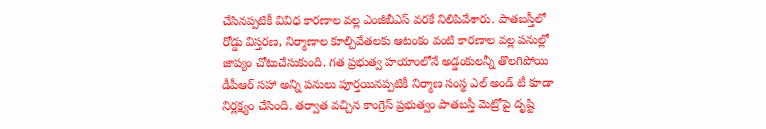చేసినప్పటికీ వివిధ కారణాల వల్ల ఎంజీబీఎస్‌ వరకే నిలిపివేశారు. పాతబస్తీలో రోడ్డు విస్తరణ, నిర్మాణాల కూల్చివేతలకు ఆటంకం వంటి కారణాల వల్ల పనుల్లో జాప్యం చోటుచేసుకుంది. గత ప్రభుత్వ హయాంలోనే అడ్డంకులన్నీ తొలగిపోయి డీపీఆర్‌ సహా అన్ని పనులు పూర్తయినప్పటికీ నిర్మాణ సంస్థ ఎల్‌ అండ్‌ టీ కూడా నిర్లక్ష్యం చేసింది. తర్వాత వచ్చిన కాంగ్రెస్‌ ప్రభుత్వం పాతబస్తీ మెట్రోపై దృష్టి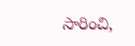సారించి,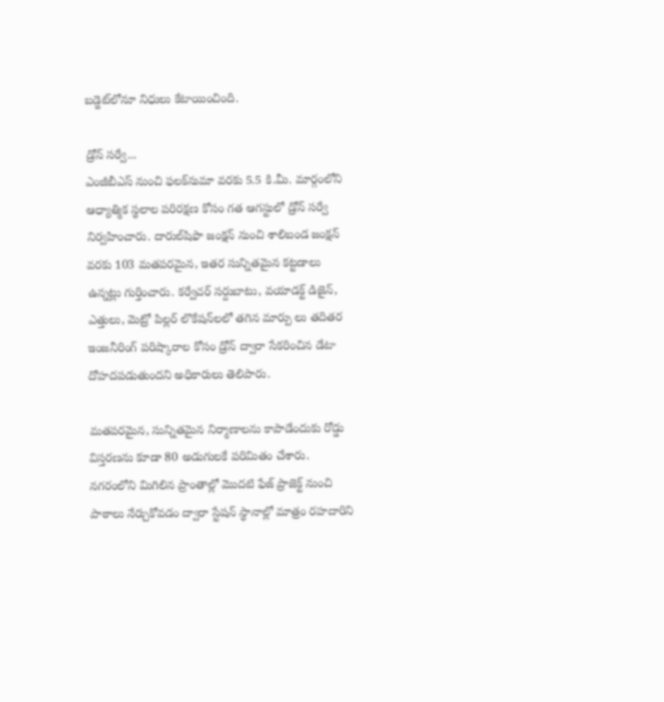బడ్జెట్‌లోనూ నిధులు కేటాయించింది.

డ్రోన్‌ సర్వే...
ఎంజీబీఎస్‌ నుంచి ఫలక్‌నుమా వరకు 5.5 కి.మీ. మార్గంలోని ఆధ్యాత్మిక స్థలాల పరిరక్షణ కోసం గత ఆగస్టులో డ్రోన్‌ సర్వే నిర్వహించారు. దారుల్‌షిఫా జంక్షన్‌ నుంచి శాలిబండ జంక్షన్‌ వరకు 103 మతపరమైన, ఇతర సున్నితమైన కట్టడాలు ఉన్నట్లు గుర్తించారు. కర్వేచర్‌ సర్దుబాటు, వయాడక్ట్‌ డిజైన్, ఎత్తులు, మెట్రో పిల్లర్‌ లొకేషన్‌లలో తగిన మార్పు లు తదితర ఇంజనీరింగ్‌ పరిష్కారాల కోసం డ్రోన్‌ ద్వారా సేకరించిన డేటా దోహదపడుతుందని అధికారులు తెలిపారు.

మతపరమైన, సున్నితమైన నిర్మాణాలను కాపాడేందుకు రోడ్డు విస్తరణను కూడా 80 అడుగులకే పరిమితం చేశారు. నగరంలోని మిగిలిన ప్రాంతాల్లో మొదటి ఫేజ్‌ ప్రాజెక్ట్‌ నుంచి పాఠాలు నేర్చుకోవడం ద్వారా స్టేషన్‌ స్థానాల్లో మాత్రం రహదారిని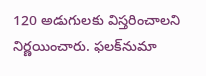120 అడుగులకు విస్తరించాలని నిర్ణయించారు. ఫలక్‌నుమా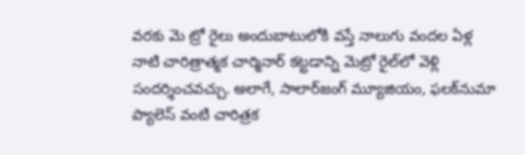వరకు మె ట్రో రైలు అందుబాటులోకి వస్తే నాలుగు వందల ఏళ్ల నాటి చారిత్రాత్మక చార్మినార్‌ కట్టడాన్ని మెట్రో రైల్‌లో వెళ్లి సందర్శించవచ్చు. అలాగే, సాలార్‌జంగ్‌ మ్యూజియం, ఫలక్‌నుమా ప్యాలెస్‌ వంటి చారిత్రక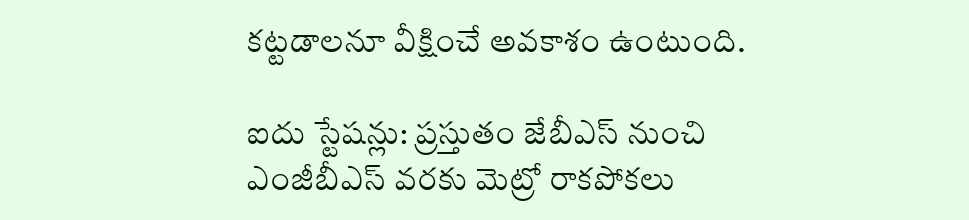కట్టడాలనూ వీక్షించే అవకాశం ఉంటుంది.

ఐదు స్టేషన్లు: ప్రస్తుతం జేబీఎస్‌ నుంచి ఎంజీబీఎస్‌ వరకు మెట్రో రాకపోకలు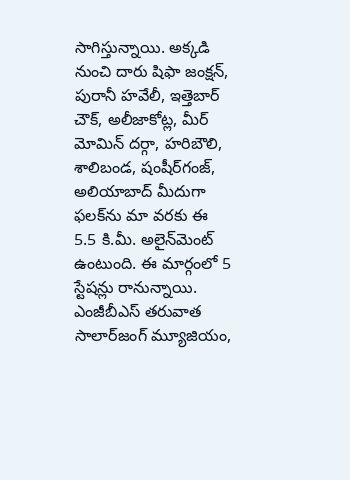సాగిస్తున్నాయి. అక్కడి నుంచి దారు షిఫా జంక్షన్, పురానీ హవేలీ, ఇత్తెబార్‌ చౌక్, అలీజాకోట్ల, మీర్‌ మోమిన్‌ దర్గా, హరిబౌలి, శాలిబండ, షంషీర్‌గంజ్, అలియాబాద్‌ మీదుగా ఫలక్‌ను మా వరకు ఈ 5.5 కి.మీ. అలైన్‌మెంట్‌ ఉంటుంది. ఈ మార్గంలో 5 స్టేషన్లు రానున్నాయి. ఎంజీబీఎస్‌ తరువాత సాలార్‌జంగ్‌ మ్యూజియం,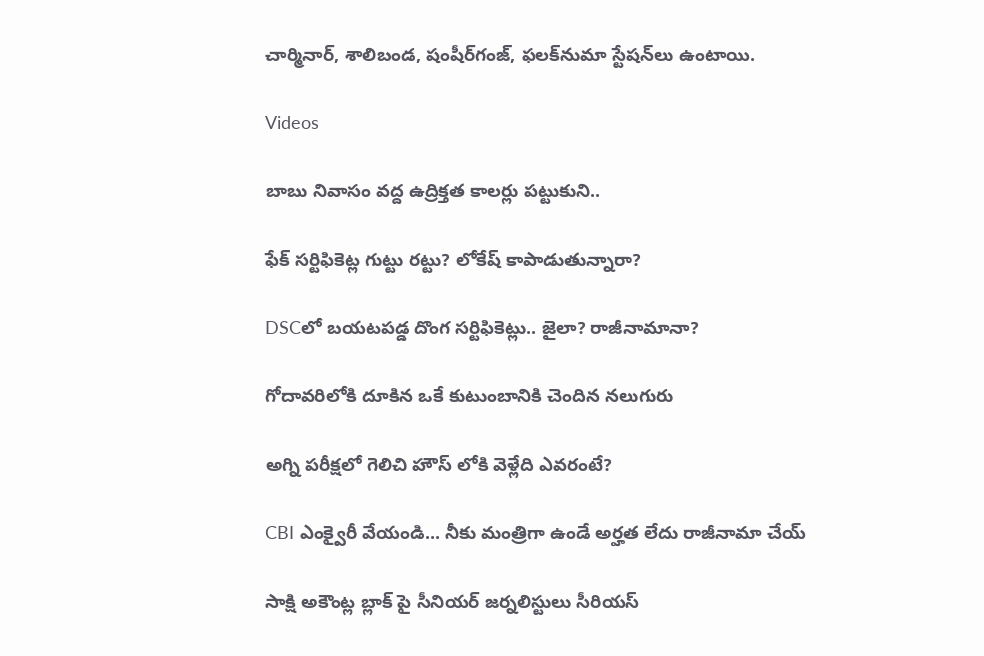చార్మినార్, శాలిబండ, షంషీర్‌గంజ్, ఫలక్‌నుమా స్టేషన్‌లు ఉంటాయి.

Videos

బాబు నివాసం వద్ద ఉద్రిక్తత కాలర్లు పట్టుకుని..

ఫేక్ సర్టిఫికెట్ల గుట్టు రట్టు? లోకేష్ కాపాడుతున్నారా?

DSCలో బయటపడ్డ దొంగ సర్టిఫికెట్లు.. జైలా? రాజీనామానా?

గోదావరిలోకి దూకిన ఒకే కుటుంబానికి చెందిన నలుగురు

అగ్ని పరీక్షలో గెలిచి హౌస్ లోకి వెళ్లేది ఎవరంటే?

CBI ఎంక్వైరీ వేయండి... నీకు మంత్రిగా ఉండే అర్హత లేదు రాజీనామా చేయ్

సాక్షి అకౌంట్ల బ్లాక్ పై సీనియర్ జర్నలిస్టులు సీరియస్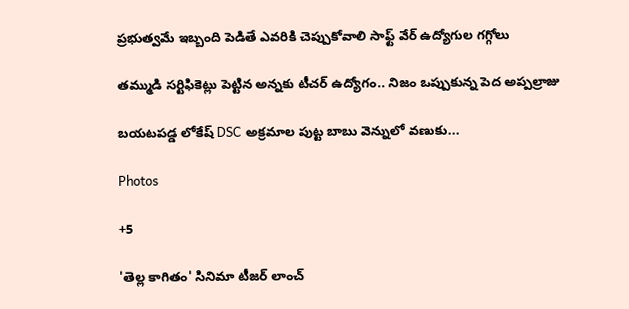ప్రభుత్వమే ఇబ్బంది పెడితే ఎవరికి చెప్పుకోవాలి సాఫ్ట్ వేర్ ఉద్యోగుల గగ్గోలు

తమ్ముడి సర్టిఫికెట్లు పెట్టిన అన్నకు టీచర్ ఉద్యోగం.. నిజం ఒప్పుకున్న పెద అప్పల్రాజు

బయటపడ్డ లోకేష్ DSC అక్రమాల పుట్ట బాబు వెన్నులో వణుకు...

Photos

+5

'తెల్ల కాగితం' సినిమా టీజర్ లాంచ్‌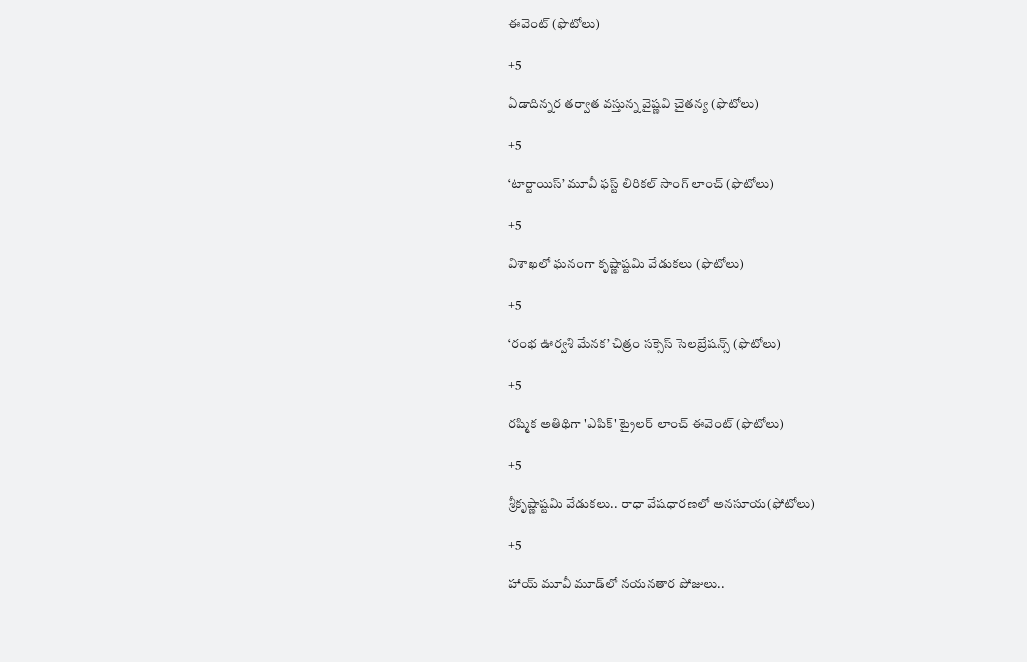ఈవెంట్‌ (ఫొటోలు)

+5

ఏడాదిన్నర తర్వాత వస్తున్న వైష్ణవి చైతన్య (ఫొటోలు)

+5

‘టార్టాయిస్’ మూవీ ఫస్ట్ లిరికల్ సాంగ్ లాంచ్ (ఫొటోలు)

+5

విశాఖలో ఘనంగా కృష్ణాష్టమి వేడుకలు (ఫొటోలు)

+5

‘రంభ ఊర్వశి మేనక’ చిత్రం సక్సెస్ సెలబ్రేషన్స్ (ఫొటోలు)

+5

రష్మిక అతిథిగా 'ఎపిక్' ట్రైలర్ లాంచ్ ఈవెంట్ (ఫొటోలు)

+5

శ్రీకృష్ణాష్టమి వేడుకలు.. రాధా వేషధారణలో అనసూయ(ఫోటోలు)

+5

హాయ్ మూవీ మూడ్‌లో నయనతార పోజులు..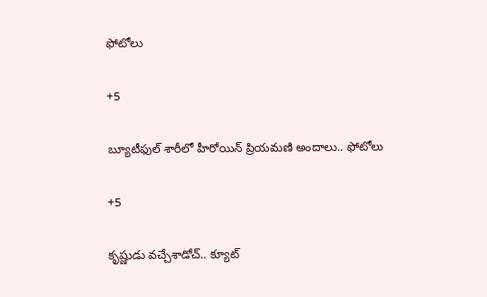ఫోటోలు

+5

బ్యూటీఫుల్ శారీలో హీరోయిన్ ప్రియమణి అందాలు.. ఫోటోలు

+5

కృష్ణుడు వచ్చేశాడోచ్.. క్యూట్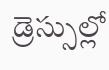డ్రెస్సుల్లో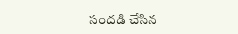సందడి చేసిన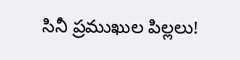సినీ ప్రముఖుల పిల్లలు!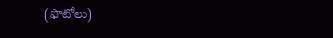(ఫొటోలు)